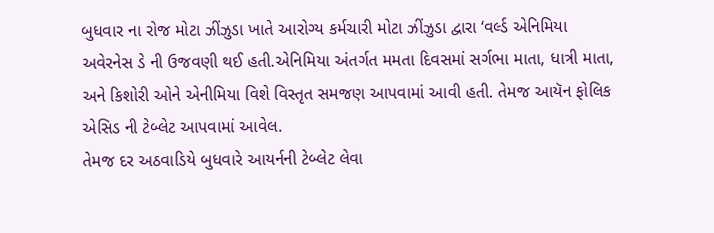બુધવાર ના રોજ મોટા ઝીંઝુડા ખાતે આરોગ્ય કર્મચારી મોટા ઝીંઝુડા દ્વારા ‘વર્લ્ડ એનિમિયા અવેરનેસ ડે ની ઉજવણી થઈ હતી.એનિમિયા અંતર્ગત મમતા દિવસમાં સર્ગભા માતા, ધાત્રી માતા, અને કિશોરી ઓને એનીમિયા વિશે વિસ્તૃત સમજણ આપવામાં આવી હતી. તેમજ આયૅન ફોલિક એસિડ ની ટેબ્લેટ આપવામાં આવેલ.
તેમજ દર અઠવાડિયે બુધવારે આયર્નની ટેબ્લેટ લેવા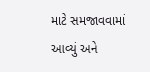માટે સમજાવવામાં આવ્યું અને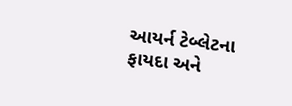આયર્ન ટેબ્લેટના ફાયદા અને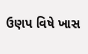ઉણપ વિષે ખાસ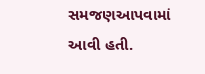સમજણઆપવામાં
આવી હતી.